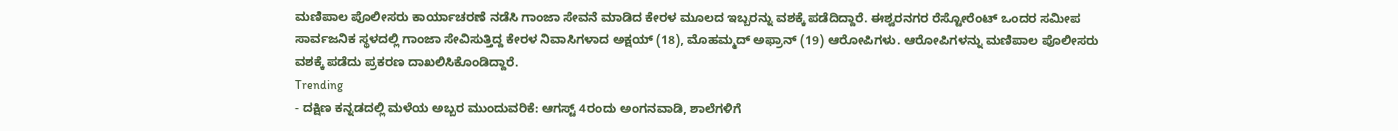ಮಣಿಪಾಲ ಪೊಲೀಸರು ಕಾರ್ಯಾಚರಣೆ ನಡೆಸಿ ಗಾಂಜಾ ಸೇವನೆ ಮಾಡಿದ ಕೇರಳ ಮೂಲದ ಇಬ್ಬರನ್ನು ವಶಕ್ಕೆ ಪಡೆದಿದ್ದಾರೆ. ಈಶ್ವರನಗರ ರೆಸ್ಟೋರೆಂಟ್ ಒಂದರ ಸಮೀಪ ಸಾರ್ವಜನಿಕ ಸ್ಥಳದಲ್ಲಿ ಗಾಂಜಾ ಸೇವಿಸುತ್ತಿದ್ದ ಕೇರಳ ನಿವಾಸಿಗಳಾದ ಅಕ್ಷಯ್ (18), ಮೊಹಮ್ಮದ್ ಅಫ್ರಾನ್ (19) ಆರೋಪಿಗಳು. ಆರೋಪಿಗಳನ್ನು ಮಣಿಪಾಲ ಪೊಲೀಸರು ವಶಕ್ಕೆ ಪಡೆದು ಪ್ರಕರಣ ದಾಖಲಿಸಿಕೊಂಡಿದ್ದಾರೆ.
Trending
- ದಕ್ಷಿಣ ಕನ್ನಡದಲ್ಲಿ ಮಳೆಯ ಅಬ್ಬರ ಮುಂದುವರಿಕೆ: ಆಗಸ್ಟ್ 4ರಂದು ಅಂಗನವಾಡಿ, ಶಾಲೆಗಳಿಗೆ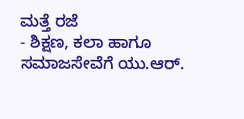ಮತ್ತೆ ರಜೆ
- ಶಿಕ್ಷಣ, ಕಲಾ ಹಾಗೂ ಸಮಾಜಸೇವೆಗೆ ಯು.ಆರ್.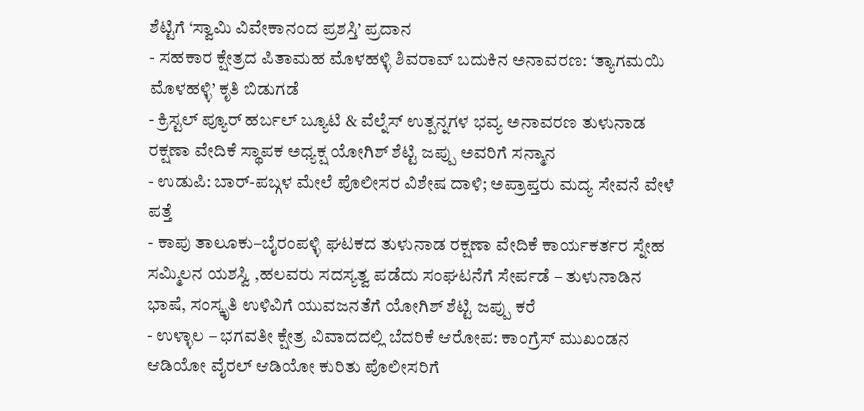ಶೆಟ್ಟಿಗೆ ‘ಸ್ವಾಮಿ ವಿವೇಕಾನಂದ ಪ್ರಶಸ್ತಿ’ ಪ್ರದಾನ
- ಸಹಕಾರ ಕ್ಷೇತ್ರದ ಪಿತಾಮಹ ಮೊಳಹಳ್ಳಿ ಶಿವರಾವ್ ಬದುಕಿನ ಅನಾವರಣ: ‘ತ್ಯಾಗಮಯಿ ಮೊಳಹಳ್ಳಿ’ ಕೃತಿ ಬಿಡುಗಡೆ
- ಕ್ರಿಸ್ಟಲ್ ಪ್ಯೂರ್ ಹರ್ಬಲ್ ಬ್ಯೂಟಿ & ವೆಲ್ನೆಸ್ ಉತ್ಪನ್ನಗಳ ಭವ್ಯ ಅನಾವರಣ ತುಳುನಾಡ ರಕ್ಷಣಾ ವೇದಿಕೆ ಸ್ಥಾಪಕ ಅಧ್ಯಕ್ಷ ಯೋಗಿಶ್ ಶೆಟ್ಟಿ ಜಪ್ಪು ಅವರಿಗೆ ಸನ್ಮಾನ
- ಉಡುಪಿ: ಬಾರ್-ಪಬ್ಗಳ ಮೇಲೆ ಪೊಲೀಸರ ವಿಶೇಷ ದಾಳಿ; ಅಪ್ರಾಪ್ತರು ಮದ್ಯ ಸೇವನೆ ವೇಳೆ ಪತ್ತೆ
- ಕಾಪು ತಾಲೂಕು–ಬೈರಂಪಳ್ಳಿ ಘಟಕದ ತುಳುನಾಡ ರಕ್ಷಣಾ ವೇದಿಕೆ ಕಾರ್ಯಕರ್ತರ ಸ್ನೇಹ ಸಮ್ಮಿಲನ ಯಶಸ್ವಿ ,ಹಲವರು ಸದಸ್ಯತ್ವ ಪಡೆದು ಸಂಘಟನೆಗೆ ಸೇರ್ಪಡೆ – ತುಳುನಾಡಿನ ಭಾಷೆ, ಸಂಸ್ಕೃತಿ ಉಳಿವಿಗೆ ಯುವಜನತೆಗೆ ಯೋಗಿಶ್ ಶೆಟ್ಟಿ ಜಪ್ಪು ಕರೆ
- ಉಳ್ಳಾಲ – ಭಗವತೀ ಕ್ಷೇತ್ರ ವಿವಾದದಲ್ಲಿ ಬೆದರಿಕೆ ಆರೋಪ: ಕಾಂಗ್ರೆಸ್ ಮುಖಂಡನ ಆಡಿಯೋ ವೈರಲ್ ಆಡಿಯೋ ಕುರಿತು ಪೊಲೀಸರಿಗೆ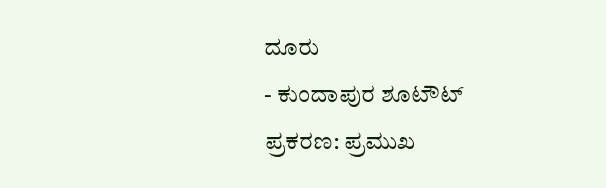ದೂರು
- ಕುಂದಾಪುರ ಶೂಟೌಟ್ ಪ್ರಕರಣ: ಪ್ರಮುಖ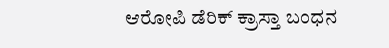ಆರೋಪಿ ಡೆರಿಕ್ ಕ್ರಾಸ್ತಾ ಬಂಧನ